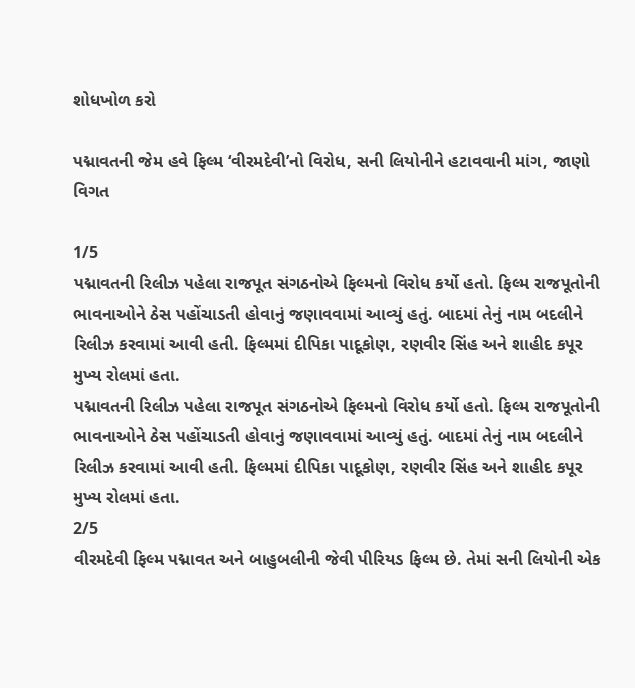શોધખોળ કરો

પદ્માવતની જેમ હવે ફિલ્મ ‘વીરમદેવી’નો વિરોધ, સની લિયોનીને હટાવવાની માંગ, જાણો વિગત

1/5
પદ્માવતની રિલીઝ પહેલા રાજપૂત સંગઠનોએ ફિલ્મનો વિરોધ કર્યો હતો. ફિલ્મ રાજપૂતોની ભાવનાઓને ઠેસ પહોંચાડતી હોવાનું જણાવવામાં આવ્યું હતું. બાદમાં તેનું નામ બદલીને રિલીઝ કરવામાં આવી હતી. ફિલ્મમાં દીપિકા પાદૂકોણ, રણવીર સિંહ અને શાહીદ કપૂર મુખ્ય રોલમાં હતા.
પદ્માવતની રિલીઝ પહેલા રાજપૂત સંગઠનોએ ફિલ્મનો વિરોધ કર્યો હતો. ફિલ્મ રાજપૂતોની ભાવનાઓને ઠેસ પહોંચાડતી હોવાનું જણાવવામાં આવ્યું હતું. બાદમાં તેનું નામ બદલીને રિલીઝ કરવામાં આવી હતી. ફિલ્મમાં દીપિકા પાદૂકોણ, રણવીર સિંહ અને શાહીદ કપૂર મુખ્ય રોલમાં હતા.
2/5
વીરમદેવી ફિલ્મ પદ્માવત અને બાહુબલીની જેવી પીરિયડ ફિલ્મ છે. તેમાં સની લિયોની એક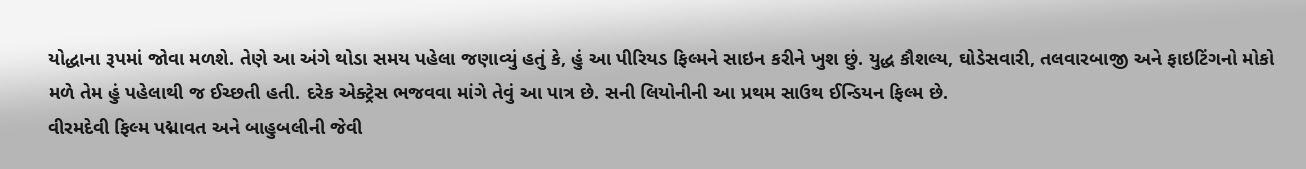યોદ્ધાના રૂપમાં જોવા મળશે. તેણે આ અંગે થોડા સમય પહેલા જણાવ્યું હતું કે, હું આ પીરિયડ ફિલ્મને સાઇન કરીને ખુશ છું. યુદ્ધ કૌશલ્ય, ઘોડેસવારી, તલવારબાજી અને ફાઇટિંગનો મોકો મળે તેમ હું પહેલાથી જ ઈચ્છતી હતી. દરેક એક્ટ્રેસ ભજવવા માંગે તેવું આ પાત્ર છે. સની લિયોનીની આ પ્રથમ સાઉથ ઈન્ડિયન ફિલ્મ છે.
વીરમદેવી ફિલ્મ પદ્માવત અને બાહુબલીની જેવી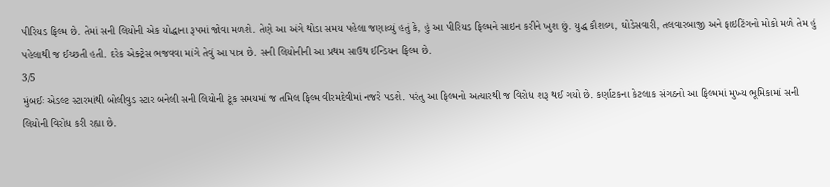પીરિયડ ફિલ્મ છે. તેમાં સની લિયોની એક યોદ્ધાના રૂપમાં જોવા મળશે. તેણે આ અંગે થોડા સમય પહેલા જણાવ્યું હતું કે, હું આ પીરિયડ ફિલ્મને સાઇન કરીને ખુશ છું. યુદ્ધ કૌશલ્ય, ઘોડેસવારી, તલવારબાજી અને ફાઇટિંગનો મોકો મળે તેમ હું પહેલાથી જ ઈચ્છતી હતી. દરેક એક્ટ્રેસ ભજવવા માંગે તેવું આ પાત્ર છે. સની લિયોનીની આ પ્રથમ સાઉથ ઈન્ડિયન ફિલ્મ છે.
3/5
મુંબઈઃ એડલ્ટ સ્ટારમાંથી બોલીવુડ સ્ટાર બનેલી સની લિયોની ટૂંક સમયમાં જ તમિલ ફિલ્મ વીરમદેવીમાં નજરે પડશે. પરંતુ આ ફિલ્મનો અત્યારથી જ વિરોધ શરૂ થઈ ગયો છે. કર્ણાટકના કેટલાક સંગઠનો આ ફિલ્મમાં મુખ્ય ભૂમિકામાં સની લિયોની વિરોધ કરી રહ્યા છે.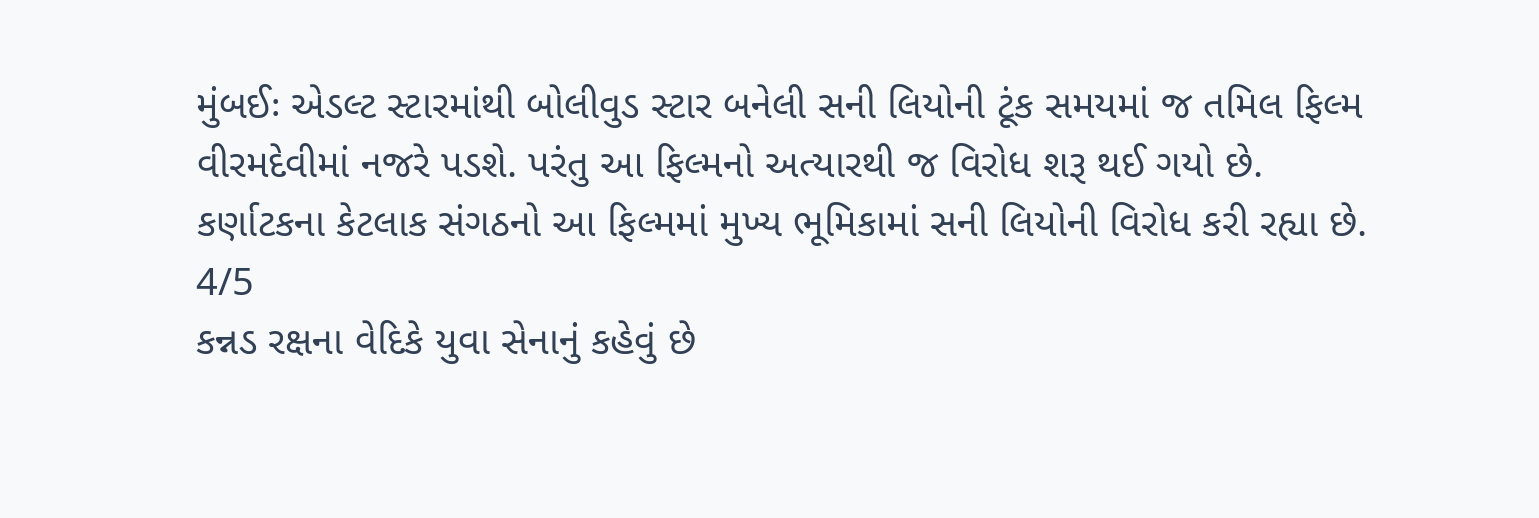મુંબઈઃ એડલ્ટ સ્ટારમાંથી બોલીવુડ સ્ટાર બનેલી સની લિયોની ટૂંક સમયમાં જ તમિલ ફિલ્મ વીરમદેવીમાં નજરે પડશે. પરંતુ આ ફિલ્મનો અત્યારથી જ વિરોધ શરૂ થઈ ગયો છે. કર્ણાટકના કેટલાક સંગઠનો આ ફિલ્મમાં મુખ્ય ભૂમિકામાં સની લિયોની વિરોધ કરી રહ્યા છે.
4/5
કન્નડ રક્ષના વેદિકે યુવા સેનાનું કહેવું છે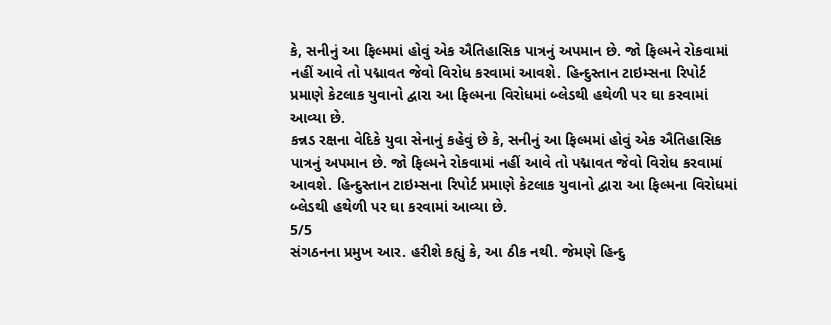કે, સનીનું આ ફિલ્મમાં હોવું એક ઐતિહાસિક પાત્રનું અપમાન છે. જો ફિલ્મને રોકવામાં નહીં આવે તો પદ્માવત જેવો વિરોધ કરવામાં આવશે. હિન્દુસ્તાન ટાઇમ્સના રિપોર્ટ પ્રમાણે કેટલાક યુવાનો દ્વારા આ ફિલ્મના વિરોધમાં બ્લેડથી હથેળી પર ઘા કરવામાં આવ્યા છે.
કન્નડ રક્ષના વેદિકે યુવા સેનાનું કહેવું છે કે, સનીનું આ ફિલ્મમાં હોવું એક ઐતિહાસિક પાત્રનું અપમાન છે. જો ફિલ્મને રોકવામાં નહીં આવે તો પદ્માવત જેવો વિરોધ કરવામાં આવશે. હિન્દુસ્તાન ટાઇમ્સના રિપોર્ટ પ્રમાણે કેટલાક યુવાનો દ્વારા આ ફિલ્મના વિરોધમાં બ્લેડથી હથેળી પર ઘા કરવામાં આવ્યા છે.
5/5
સંગઠનના પ્રમુખ આર. હરીશે કહ્યું કે, આ ઠીક નથી. જેમણે હિન્દુ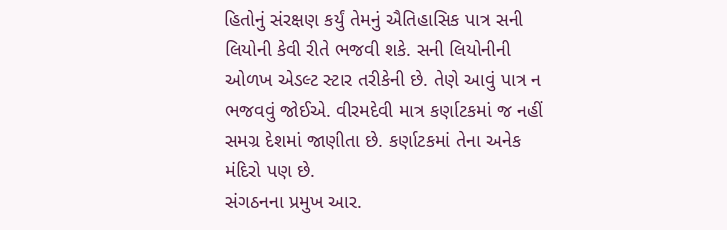હિતોનું સંરક્ષણ કર્યું તેમનું ઐતિહાસિક પાત્ર સની લિયોની કેવી રીતે ભજવી શકે. સની લિયોનીની ઓળખ એડલ્ટ સ્ટાર તરીકેની છે. તેણે આવું પાત્ર ન ભજવવું જોઈએ. વીરમદેવી માત્ર કર્ણાટકમાં જ નહીં સમગ્ર દેશમાં જાણીતા છે. કર્ણાટકમાં તેના અનેક મંદિરો પણ છે.
સંગઠનના પ્રમુખ આર.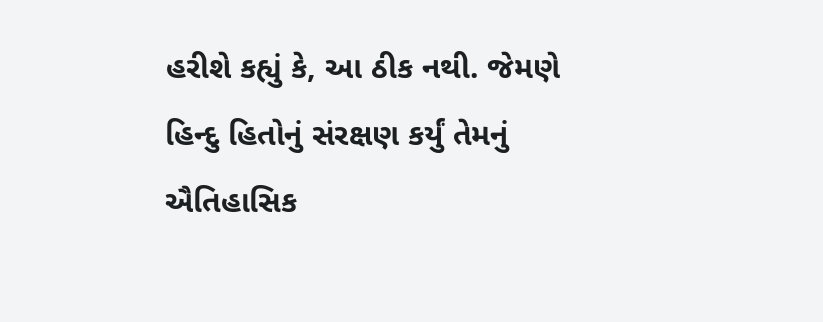હરીશે કહ્યું કે, આ ઠીક નથી. જેમણે હિન્દુ હિતોનું સંરક્ષણ કર્યું તેમનું ઐતિહાસિક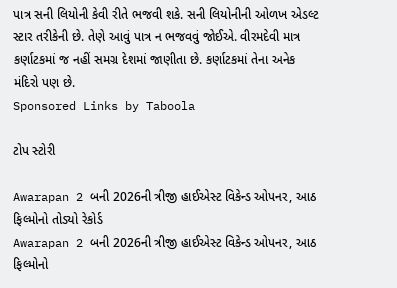પાત્ર સની લિયોની કેવી રીતે ભજવી શકે. સની લિયોનીની ઓળખ એડલ્ટ સ્ટાર તરીકેની છે. તેણે આવું પાત્ર ન ભજવવું જોઈએ. વીરમદેવી માત્ર કર્ણાટકમાં જ નહીં સમગ્ર દેશમાં જાણીતા છે. કર્ણાટકમાં તેના અનેક મંદિરો પણ છે.
Sponsored Links by Taboola

ટોપ સ્ટોરી

Awarapan 2 બની 2026ની ત્રીજી હાઈએસ્ટ વિકેન્ડ ઓપનર, આઠ ફિલ્મોનો તોડ્યો રેકોર્ડ
Awarapan 2 બની 2026ની ત્રીજી હાઈએસ્ટ વિકેન્ડ ઓપનર, આઠ ફિલ્મોનો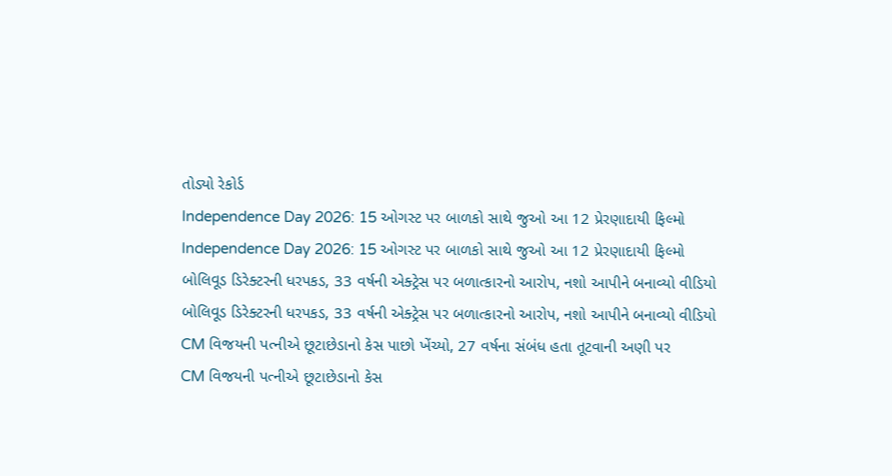તોડ્યો રેકોર્ડ
Independence Day 2026: 15 ઓગસ્ટ પર બાળકો સાથે જુઓ આ 12 પ્રેરણાદાયી ફિલ્મો
Independence Day 2026: 15 ઓગસ્ટ પર બાળકો સાથે જુઓ આ 12 પ્રેરણાદાયી ફિલ્મો
બોલિવૂડ ડિરેક્ટરની ધરપકડ, 33 વર્ષની એક્ટ્રેસ પર બળાત્કારનો આરોપ, નશો આપીને બનાવ્યો વીડિયો
બોલિવૂડ ડિરેક્ટરની ધરપકડ, 33 વર્ષની એક્ટ્રેસ પર બળાત્કારનો આરોપ, નશો આપીને બનાવ્યો વીડિયો
CM વિજયની પત્નીએ છૂટાછેડાનો કેસ પાછો ખેંચ્યો, 27 વર્ષના સંબંધ હતા તૂટવાની અણી પર
CM વિજયની પત્નીએ છૂટાછેડાનો કેસ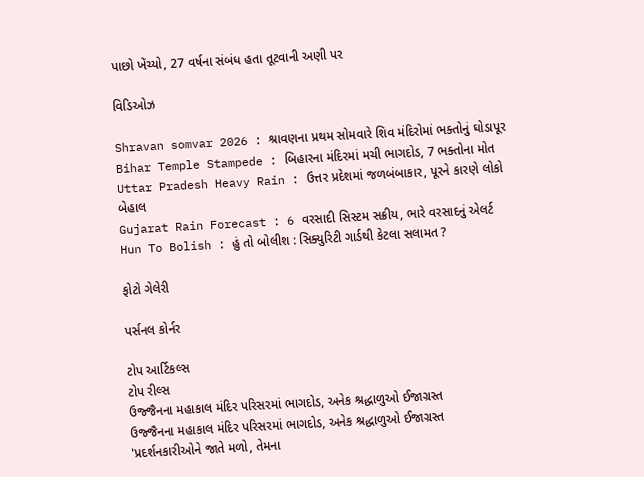પાછો ખેંચ્યો, 27 વર્ષના સંબંધ હતા તૂટવાની અણી પર

વિડિઓઝ

Shravan somvar 2026 : શ્રાવણના પ્રથમ સોમવારે શિવ મંદિરોમાં ભક્તોનું ઘોડાપૂર
Bihar Temple Stampede : બિહારના મંદિરમાં મચી ભાગદોડ, 7 ભક્તોના મોત
Uttar Pradesh Heavy Rain : ઉત્તર પ્રદેશમાં જળબંબાકાર, પૂરને કારણે લોકો બેહાલ
Gujarat Rain Forecast : 6 વરસાદી સિસ્ટમ સક્રીય, ભારે વરસાદનું એલર્ટ
Hun To Bolish : હું તો બોલીશ : સિક્યુરિટી ગાર્ડથી કેટલા સલામત ?

ફોટો ગેલેરી

પર્સનલ કોર્નર

ટોપ આર્ટિકલ્સ
ટોપ રીલ્સ
ઉજ્જૈનના મહાકાલ મંદિર પરિસરમાં ભાગદોડ, અનેક શ્રદ્ધાળુઓ ઈજાગ્રસ્ત
ઉજ્જૈનના મહાકાલ મંદિર પરિસરમાં ભાગદોડ, અનેક શ્રદ્ધાળુઓ ઈજાગ્રસ્ત
'પ્રદર્શનકારીઓને જાતે મળો, તેમના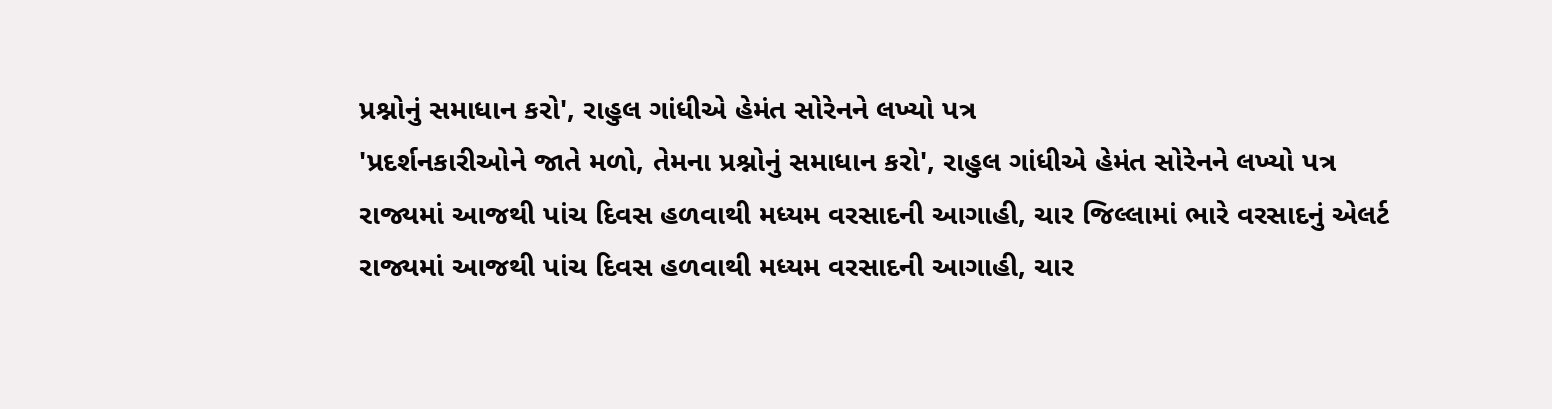પ્રશ્નોનું સમાધાન કરો', રાહુલ ગાંધીએ હેમંત સોરેનને લખ્યો પત્ર
'પ્રદર્શનકારીઓને જાતે મળો, તેમના પ્રશ્નોનું સમાધાન કરો', રાહુલ ગાંધીએ હેમંત સોરેનને લખ્યો પત્ર
રાજ્યમાં આજથી પાંચ દિવસ હળવાથી મધ્યમ વરસાદની આગાહી, ચાર જિલ્લામાં ભારે વરસાદનું એલર્ટ
રાજ્યમાં આજથી પાંચ દિવસ હળવાથી મધ્યમ વરસાદની આગાહી, ચાર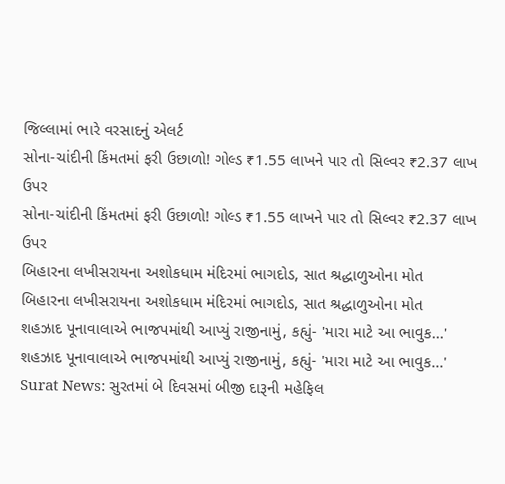જિલ્લામાં ભારે વરસાદનું એલર્ટ
સોના-ચાંદીની કિંમતમાં ફરી ઉછાળો! ગોલ્ડ ₹1.55 લાખને પાર તો સિલ્વર ₹2.37 લાખ ઉપર
સોના-ચાંદીની કિંમતમાં ફરી ઉછાળો! ગોલ્ડ ₹1.55 લાખને પાર તો સિલ્વર ₹2.37 લાખ ઉપર
બિહારના લખીસરાયના અશોકધામ મંદિરમાં ભાગદોડ, સાત શ્રદ્ધાળુઓના મોત
બિહારના લખીસરાયના અશોકધામ મંદિરમાં ભાગદોડ, સાત શ્રદ્ધાળુઓના મોત
શહઝાદ પૂનાવાલાએ ભાજપમાંથી આપ્યું રાજીનામું, કહ્યું- 'મારા માટે આ ભાવુક...'
શહઝાદ પૂનાવાલાએ ભાજપમાંથી આપ્યું રાજીનામું, કહ્યું- 'મારા માટે આ ભાવુક...'
Surat News: સુરતમાં બે દિવસમાં બીજી દારૂની મહેફિલ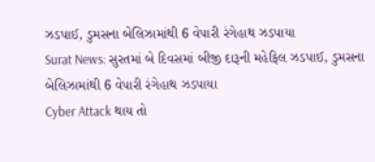ઝડપાઈ, ડુમસના બેલિઝામાંથી 6 વેપારી રંગેહાથ ઝડપાયા
Surat News: સુરતમાં બે દિવસમાં બીજી દારૂની મહેફિલ ઝડપાઈ, ડુમસના બેલિઝામાંથી 6 વેપારી રંગેહાથ ઝડપાયા
Cyber Attack થાય તો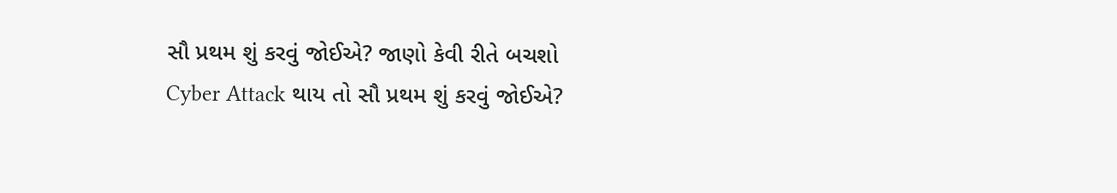સૌ પ્રથમ શું કરવું જોઈએ? જાણો કેવી રીતે બચશો
Cyber Attack થાય તો સૌ પ્રથમ શું કરવું જોઈએ?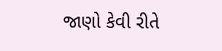જાણો કેવી રીતે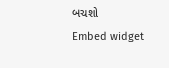બચશો
Embed widget